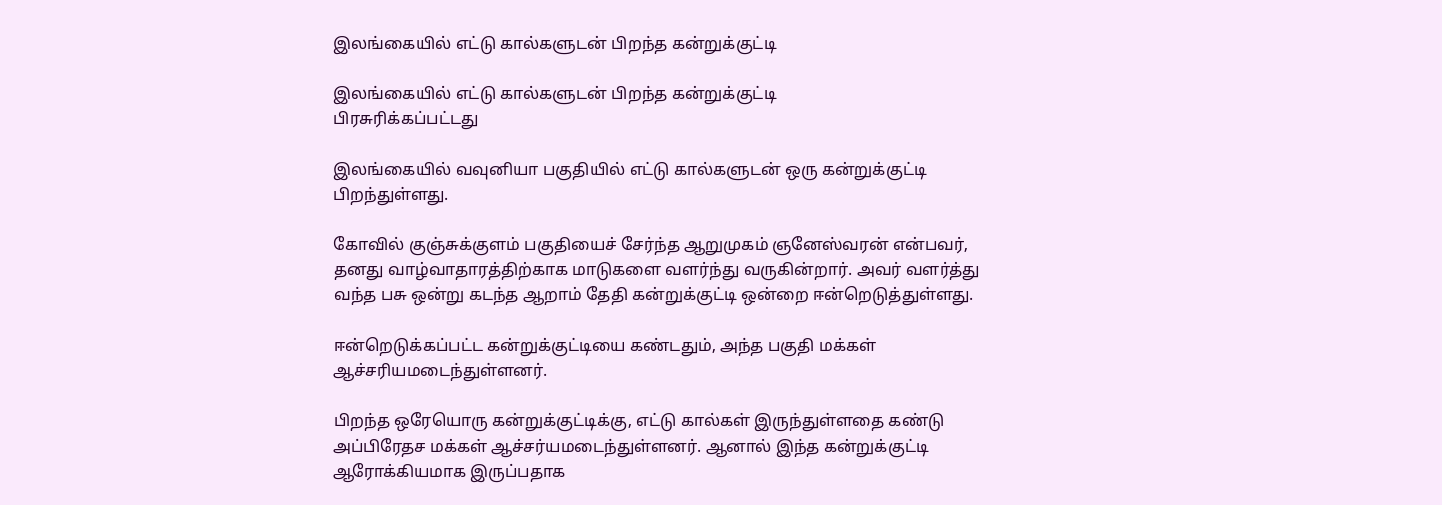இலங்கையில் எட்டு கால்களுடன் பிறந்த கன்றுக்குட்டி

இலங்கையில் எட்டு கால்களுடன் பிறந்த கன்றுக்குட்டி
பிரசுரிக்கப்பட்டது

இலங்கையில் வவுனியா பகுதியில் எட்டு கால்களுடன் ஒரு கன்றுக்குட்டி பிறந்துள்ளது.

கோவில் குஞ்சுக்குளம் பகுதியைச் சேர்ந்த ஆறுமுகம் ஞனேஸ்வரன் என்பவர், தனது வாழ்வாதாரத்திற்காக மாடுகளை வளர்ந்து வருகின்றார். அவர் வளர்த்து வந்த பசு ஒன்று கடந்த ஆறாம் தேதி கன்றுக்குட்டி ஒன்றை ஈன்றெடுத்துள்ளது.

ஈன்றெடுக்கப்பட்ட கன்றுக்குட்டியை கண்டதும், அந்த பகுதி மக்கள் ஆச்சரியமடைந்துள்ளனர்.

பிறந்த ஒரேயொரு கன்றுக்குட்டிக்கு, எட்டு கால்கள் இருந்துள்ளதை கண்டு அப்பிரேதச மக்கள் ஆச்சர்யமடைந்துள்ளனர். ஆனால் இந்த கன்றுக்குட்டி ஆரோக்கியமாக இருப்பதாக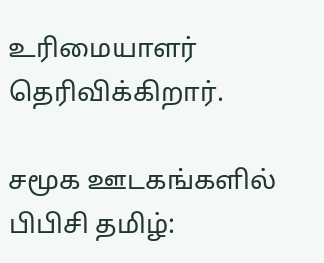உரிமையாளர் தெரிவிக்கிறார்.

சமூக ஊடகங்களில் பிபிசி தமிழ்: